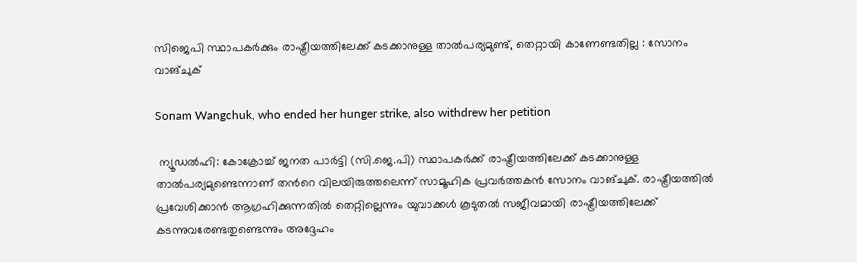സിജെപി സ്ഥാപകർക്കും രാഷ്ട്രീയത്തിലേക്ക് കടക്കാനുള്ള താൽപര്യമുണ്ട്, തെറ്റായി കാണേണ്ടതില്ല : സോനം വാങ്ചുക്

Sonam Wangchuk, who ended her hunger strike, also withdrew her petition

 ന്യൂഡൽഹി: കോക്രോച്ച് ജനത പാർട്ടി (സി.ജെ.പി) സ്ഥാപകർക്ക് രാഷ്ട്രീയത്തിലേക്ക് കടക്കാനുള്ള താൽപര്യമുണ്ടെന്നാണ് തൻറെ വിലയിരുത്തലെന്ന് സാമൂഹിക പ്രവർത്തകൻ സോനം വാങ്ചുക്. രാഷ്ട്രീയത്തിൽ പ്രവേശിക്കാൻ ആഗ്രഹിക്കുന്നതിൽ തെറ്റില്ലെന്നും യുവാക്കൾ കൂടുതൽ സജീവമായി രാഷ്ട്രീയത്തിലേക്ക് കടന്നുവരേണ്ടതുണ്ടെന്നും അദ്ദേഹം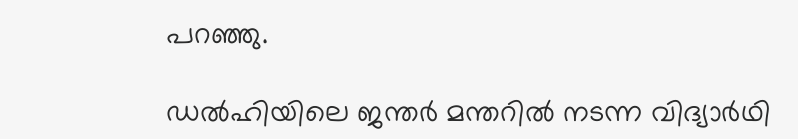പറഞ്ഞു.

ഡൽഹിയിലെ ജന്തർ മന്തറിൽ നടന്ന വിദ്യാർഥി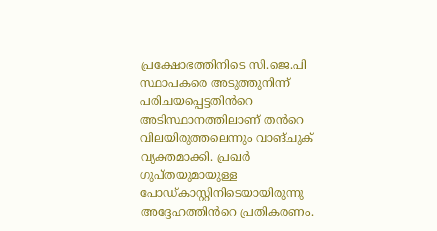പ്രക്ഷോഭത്തിനിടെ സി.ജെ.പി സ്ഥാപകരെ അടുത്തുനിന്ന് പരിചയപ്പെട്ടതിൻറെ അടിസ്ഥാനത്തിലാണ് തൻറെ വിലയിരുത്തലെന്നും വാങ്ചുക് വ്യക്തമാക്കി. പ്രഖർ ഗുപ്തയുമായുള്ള പോഡ്കാസ്റ്റിനിടെയായിരുന്നു അദ്ദേഹത്തിൻറെ പ്രതികരണം.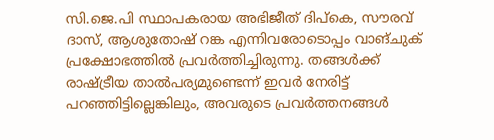സി.ജെ.പി സ്ഥാപകരായ അഭിജീത് ദിപ്കെ, സൗരവ് ദാസ്, ആശുതോഷ് റങ്ക എന്നിവരോടൊപ്പം വാങ്ചുക് പ്രക്ഷോഭത്തിൽ പ്രവർത്തിച്ചിരുന്നു. തങ്ങൾക്ക് രാഷ്ട്രീയ താൽപര്യമുണ്ടെന്ന് ഇവർ നേരിട്ട് പറഞ്ഞിട്ടില്ലെങ്കിലും, അവരുടെ പ്രവർത്തനങ്ങൾ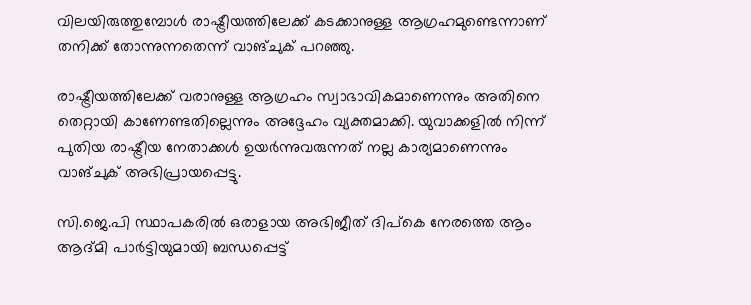വിലയിരുത്തുമ്പോൾ രാഷ്ട്രീയത്തിലേക്ക് കടക്കാനുള്ള ആഗ്രഹമുണ്ടെന്നാണ് തനിക്ക് തോന്നുന്നതെന്ന് വാങ്ചുക് പറഞ്ഞു.

രാഷ്ട്രീയത്തിലേക്ക് വരാനുള്ള ആഗ്രഹം സ്വാഭാവികമാണെന്നും അതിനെ തെറ്റായി കാണേണ്ടതില്ലെന്നും അദ്ദേഹം വ്യക്തമാക്കി. യുവാക്കളിൽ നിന്ന് പുതിയ രാഷ്ട്രീയ നേതാക്കൾ ഉയർന്നുവരുന്നത് നല്ല കാര്യമാണെന്നും വാങ്ചുക് അഭിപ്രായപ്പെട്ടു.

സി.ജെ.പി സ്ഥാപകരിൽ ഒരാളായ അഭിജീത് ദിപ്കെ നേരത്തെ ആം ആദ്മി പാർട്ടിയുമായി ബന്ധപ്പെട്ട്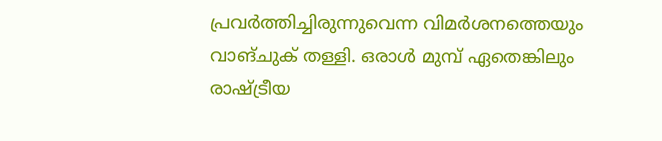പ്രവർത്തിച്ചിരുന്നുവെന്ന വിമർശനത്തെയും വാങ്ചുക് തള്ളി. ഒരാൾ മുമ്പ് ഏതെങ്കിലും രാഷ്ട്രീയ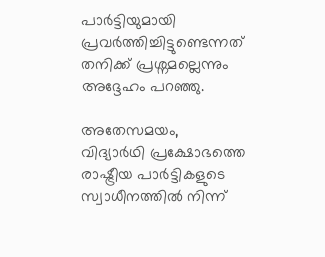പാർട്ടിയുമായി പ്രവർത്തിച്ചിട്ടുണ്ടെന്നത് തനിക്ക് പ്രശ്നമല്ലെന്നും അദ്ദേഹം പറഞ്ഞു.

അതേസമയം, വിദ്യാർഥി പ്രക്ഷോഭത്തെ രാഷ്ട്രീയ പാർട്ടികളുടെ സ്വാധീനത്തിൽ നിന്ന്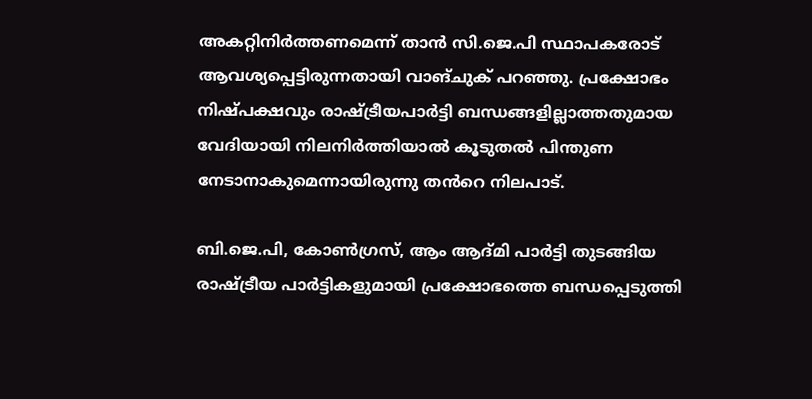അകറ്റിനിർത്തണമെന്ന് താൻ സി.ജെ.പി സ്ഥാപകരോട് ആവശ്യപ്പെട്ടിരുന്നതായി വാങ്ചുക് പറഞ്ഞു. പ്രക്ഷോഭം നിഷ്പക്ഷവും രാഷ്ട്രീയപാർട്ടി ബന്ധങ്ങളില്ലാത്തതുമായ വേദിയായി നിലനിർത്തിയാൽ കൂടുതൽ പിന്തുണ നേടാനാകുമെന്നായിരുന്നു തൻറെ നിലപാട്.

ബി.ജെ.പി, കോൺഗ്രസ്, ആം ആദ്മി പാർട്ടി തുടങ്ങിയ രാഷ്ട്രീയ പാർട്ടികളുമായി പ്രക്ഷോഭത്തെ ബന്ധപ്പെടുത്തി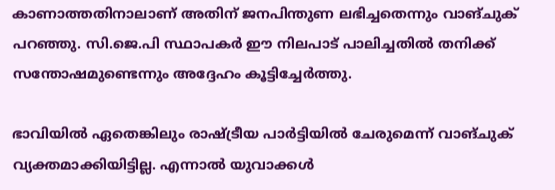കാണാത്തതിനാലാണ് അതിന് ജനപിന്തുണ ലഭിച്ചതെന്നും വാങ്ചുക് പറഞ്ഞു. സി.ജെ.പി സ്ഥാപകർ ഈ നിലപാട് പാലിച്ചതിൽ തനിക്ക് സന്തോഷമുണ്ടെന്നും അദ്ദേഹം കൂട്ടിച്ചേർത്തു.

ഭാവിയിൽ ഏതെങ്കിലും രാഷ്ട്രീയ പാർട്ടിയിൽ ചേരുമെന്ന് വാങ്ചുക് വ്യക്തമാക്കിയിട്ടില്ല. എന്നാൽ യുവാക്കൾ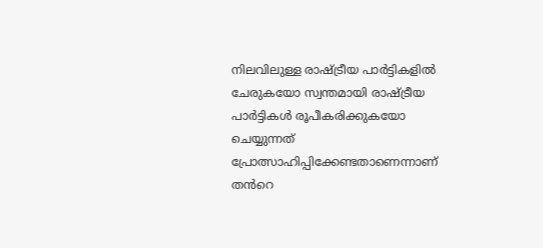നിലവിലുള്ള രാഷ്ട്രീയ പാർട്ടികളിൽ ചേരുകയോ സ്വന്തമായി രാഷ്ട്രീയ പാർട്ടികൾ രൂപീകരിക്കുകയോ ചെയ്യുന്നത് പ്രോത്സാഹിപ്പിക്കേണ്ടതാണെന്നാണ് തൻറെ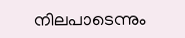നിലപാടെന്നും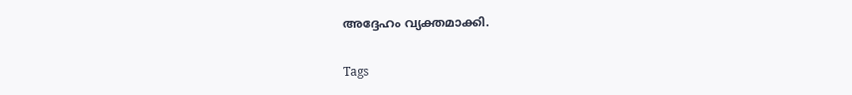അദ്ദേഹം വ്യക്തമാക്കി.

Tags